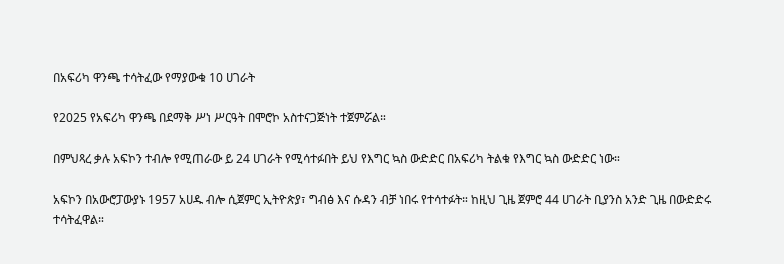በአፍሪካ ዋንጫ ተሳትፈው የማያውቁ 10 ሀገራት

የ2025 የአፍሪካ ዋንጫ በደማቅ ሥነ ሥርዓት በሞሮኮ አስተናጋጅነት ተጀምሯል።

በምህጻረ ቃሉ አፍኮን ተብሎ የሚጠራው ይ 24 ሀገራት የሚሳተፉበት ይህ የእግር ኳስ ውድድር በአፍሪካ ትልቁ የእግር ኳስ ውድድር ነው።

አፍኮን በአውሮፓውያኑ 1957 አሀዱ ብሎ ሲጀምር ኢትዮጵያ፣ ግብፅ እና ሱዳን ብቻ ነበሩ የተሳተፉት። ከዚህ ጊዜ ጀምሮ 44 ሀገራት ቢያንስ አንድ ጊዜ በውድድሩ ተሳትፈዋል።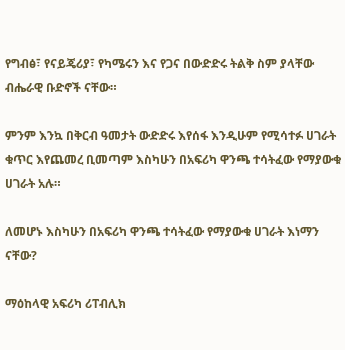የግብፅ፣ የናይጄሪያ፣ የካሜሩን እና የጋና በውድድሩ ትልቅ ስም ያላቸው ብሔራዊ ቡድኖች ናቸው።

ምንም እንኳ በቅርብ ዓመታት ውድድሩ እየሰፋ እንዲሁም የሚሳተፉ ሀገራት ቁጥር እየጨመረ ቢመጣም እስካሁን በአፍሪካ ዋንጫ ተሳትፈው የማያውቁ ሀገራት አሉ።

ለመሆኑ እስካሁን በአፍሪካ ዋንጫ ተሳትፈው የማያውቁ ሀገራት እነማን ናቸው?

ማዕከላዊ አፍሪካ ሪፐብሊክ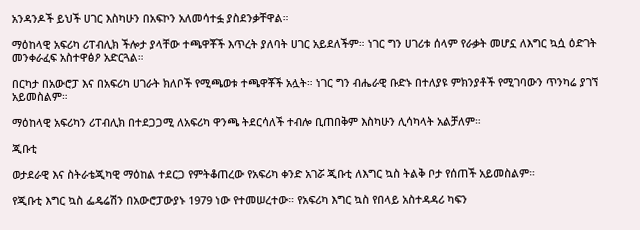አንዳንዶች ይህች ሀገር እስካሁን በአፍኮን አለመሳተፏ ያስደንቃቸዋል።

ማዕከላዊ አፍሪካ ሪፐብሊክ ችሎታ ያላቸው ተጫዋቾች እጥረት ያለባት ሀገር አይደለችም። ነገር ግን ሀገሪቱ ሰላም የራቃት መሆኗ ለእግር ኳሷ ዕድገት መንቀራፈፍ አስተዋፅዖ አድርጓል።

በርካታ በአውሮፓ እና በአፍሪካ ሀገራት ክለቦች የሚጫወቱ ተጫዋቾች አሏት። ነገር ግን ብሔራዊ ቡድኑ በተለያዩ ምክንያቶች የሚገባውን ጥንካሬ ያገኘ አይመስልም።

ማዕከላዊ አፍሪካን ሪፐብሊክ በተደጋጋሚ ለአፍሪካ ዋንጫ ትደርሳለች ተብሎ ቢጠበቅም እስካሁን ሊሳካላት አልቻለም።

ጂቡቲ

ወታደራዊ እና ስትራቴጂካዊ ማዕከል ተደርጋ የምትቆጠረው የአፍሪካ ቀንድ አገሯ ጂቡቲ ለእግር ኳስ ትልቅ ቦታ የሰጠች አይመስልም።

የጂቡቲ እግር ኳስ ፌዴሬሽን በአውሮፓውያኑ 1979 ነው የተመሠረተው። የአፍሪካ እግር ኳስ የበላይ አስተዳዳሪ ካፍን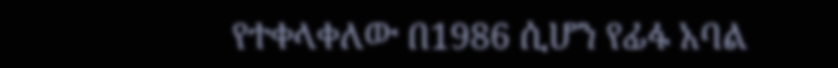የተቀላቀለው በ1986 ሲሆን የፊፋ አባል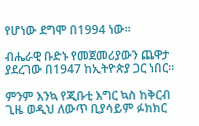የሆነው ደግሞ በ1994 ነው።

ብሔራዊ ቡድኑ የመጀመሪያውን ጨዋታ ያደረገው በ1947 ከኢትዮጵያ ጋር ነበር።

ምንም እንኳ የጂቡቲ እግር ኳስ ከቅርብ ጊዜ ወዲህ ለውጥ ቢያሳይም ፉክክር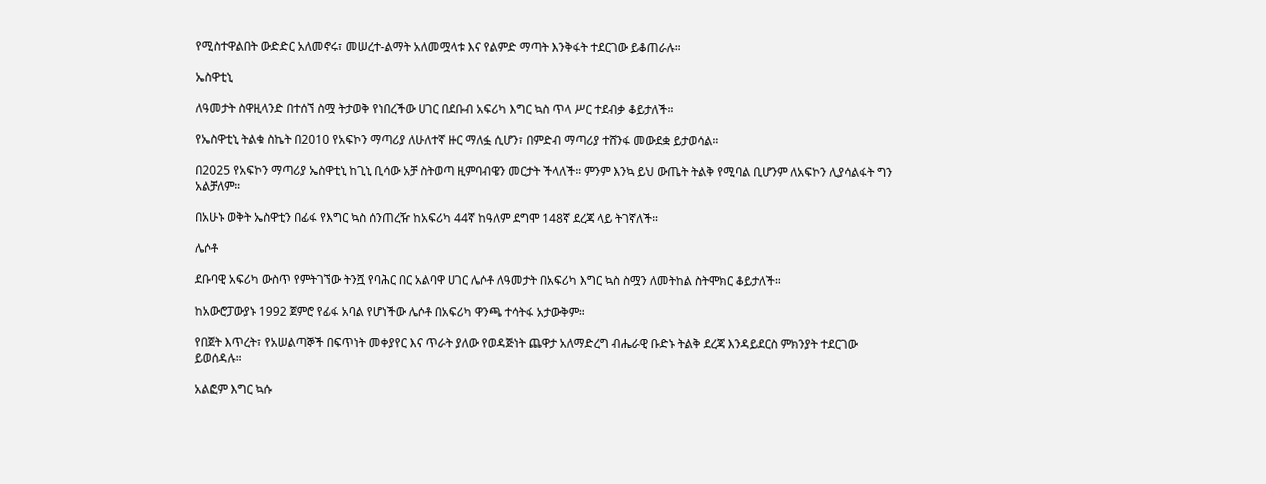የሚስተዋልበት ውድድር አለመኖሩ፣ መሠረተ-ልማት አለመሟላቱ እና የልምድ ማጣት እንቅፋት ተደርገው ይቆጠራሉ።

ኤስዋቲኒ

ለዓመታት ስዋዚላንድ በተሰኘ ስሟ ትታወቅ የነበረችው ሀገር በደቡብ አፍሪካ እግር ኳስ ጥላ ሥር ተደብቃ ቆይታለች።

የኤስዋቲኒ ትልቁ ስኬት በ2010 የአፍኮን ማጣሪያ ለሁለተኛ ዙር ማለፏ ሲሆን፣ በምድብ ማጣሪያ ተሸንፋ መውደቋ ይታወሳል።

በ2025 የአፍኮን ማጣሪያ ኤስዋቲኒ ከጊኒ ቢሳው አቻ ስትወጣ ዚምባብዌን መርታት ችላለች። ምንም እንኳ ይህ ውጤት ትልቅ የሚባል ቢሆንም ለአፍኮን ሊያሳልፋት ግን አልቻለም።

በአሁኑ ወቅት ኤስዋቲን በፊፋ የእግር ኳስ ሰንጠረዥ ከአፍሪካ 44ኛ ከዓለም ደግሞ 148ኛ ደረጃ ላይ ትገኛለች።

ሌሶቶ

ደቡባዊ አፍሪካ ውስጥ የምትገኘው ትንሿ የባሕር በር አልባዋ ሀገር ሌሶቶ ለዓመታት በአፍሪካ እግር ኳስ ስሟን ለመትከል ስትሞክር ቆይታለች።

ከአውሮፓውያኑ 1992 ጀምሮ የፊፋ አባል የሆነችው ሌሶቶ በአፍሪካ ዋንጫ ተሳትፋ አታውቅም።

የበጀት እጥረት፣ የአሠልጣኞች በፍጥነት መቀያየር እና ጥራት ያለው የወዳጅነት ጨዋታ አለማድረግ ብሔራዊ ቡድኑ ትልቅ ደረጃ እንዳይደርስ ምክንያት ተደርገው ይወሰዳሉ።

አልፎም እግር ኳሱ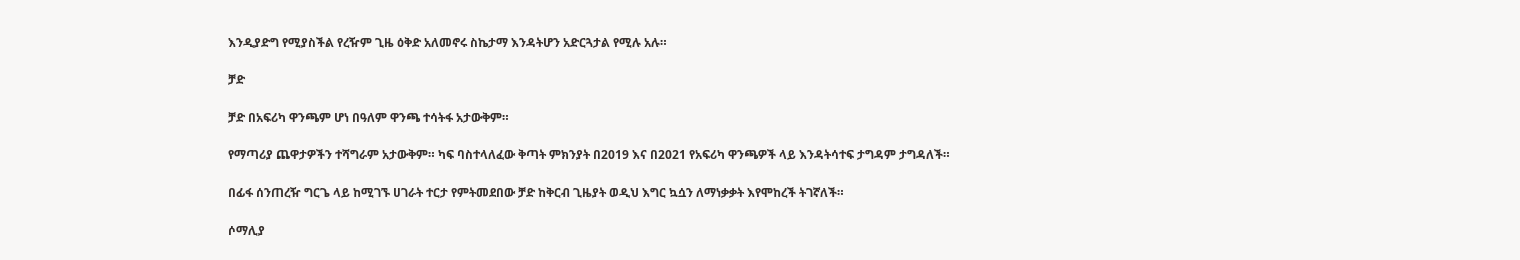እንዲያድግ የሚያስችል የረዥም ጊዜ ዕቅድ አለመኖሩ ስኬታማ እንዳትሆን አድርጓታል የሚሉ አሉ።

ቻድ

ቻድ በአፍሪካ ዋንጫም ሆነ በዓለም ዋንጫ ተሳትፋ አታውቅም።

የማጣሪያ ጨዋታዎችን ተሻግራም አታውቅም። ካፍ ባስተላለፈው ቅጣት ምክንያት በ2019 እና በ2021 የአፍሪካ ዋንጫዎች ላይ እንዳትሳተፍ ታግዳም ታግዳለች።

በፊፋ ሰንጠረዥ ግርጌ ላይ ከሚገኙ ሀገራት ተርታ የምትመደበው ቻድ ከቅርብ ጊዜያት ወዲህ እግር ኳሷን ለማነቃቃት እየሞከረች ትገኛለች።

ሶማሊያ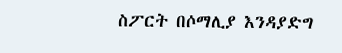ስፖርት በሶማሊያ እንዳያድግ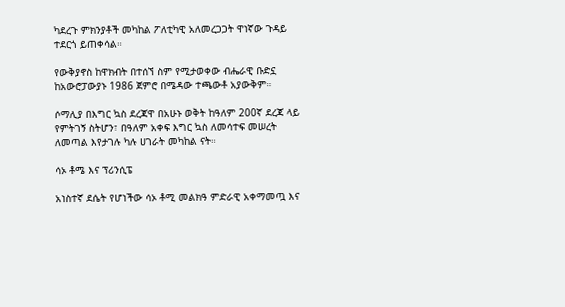ካደረጉ ምክንያቶች መካከል ፖለቲካዊ አለመረጋጋት ዋነኛው ጉዳይ ተደርጎ ይጠቀሳል።

የውቅያኖስ ከዋክብት በተሰኘ ስም የሚታወቀው ብሔራዊ ቡድኗ ከአውሮፓውያኑ 1986 ጀምሮ በሜዳው ተጫውቶ አያውቅም።

ሶማሊያ በእግር ኳስ ደረጃዋ በአሁኑ ወቅት ከዓለም 200ኛ ደረጃ ላይ የምትገኝ ስትሆን፣ በዓለም አቀፍ እግር ኳስ ለመሳተፍ መሠረት ለመጣል እየታገሉ ካሉ ሀገራት መካከል ናት።

ሳኦ ቶሜ እና ፕሪንሲፔ

አነስተኛ ደሴት የሆነችው ሳኦ ቶሚ መልክዓ ምድራዊ አቀማመጧ እና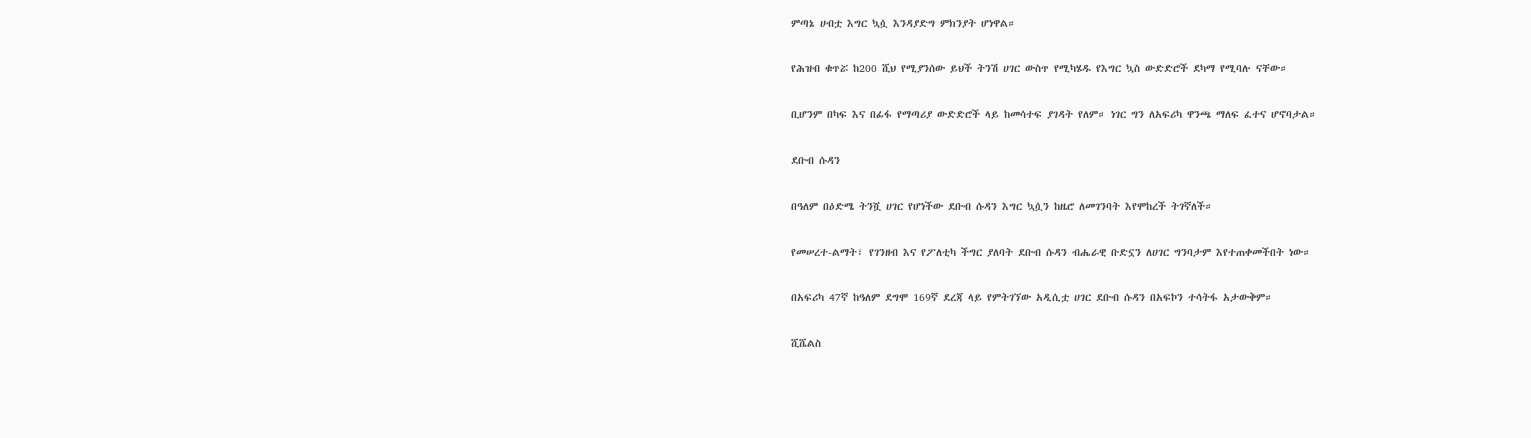ምጣኔ ሀብቷ እግር ኳሷ እንዳያድግ ምክንያት ሆነዋል።

የሕዝብ ቁጥሯ ከ200 ሺህ የሚያንሰው ይህች ትንሽ ሀገር ውስጥ የሚካሄዱ የእግር ኳስ ውድድሮች ደካማ የሚባሉ ናቸው።

ቢሆንም በካፍ እና በፊፋ የማጣሪያ ውድድሮች ላይ ከመሳተፍ ያገዳት የለም። ነገር ግን ለአፍሪካ ዋንጫ ማለፍ ፈተና ሆኖባታል።

ደቡብ ሱዳን

በዓለም በዕድሜ ትንሿ ሀገር የሆነችው ደቡብ ሱዳን እግር ኳሷን ከዜሮ ለመገንባት እየሞከረች ትገኛለች።

የመሠረተ-ልማት፣ የገንዘብ እና የፖለቲካ ችግር ያለባት ደቡብ ሱዳን ብሔራዊ ቡድኗን ለሀገር ግንባታም እየተጠቀመችበት ነው።

በአፍሪካ 47ኛ ከዓለም ደግሞ 169ኛ ደረጃ ላይ የምትገኘው አዲሲቷ ሀገር ደቡብ ሱዳን በአፍኮን ተሳትፋ አታውቅም።

ሺሼልስ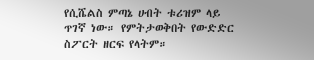የሲሼልስ ምጣኔ ሀብት ቱሪዝም ላይ ጥገኛ ነው። የምትታወቅበት የውድድር ስፖርት ዘርፍ የላትም።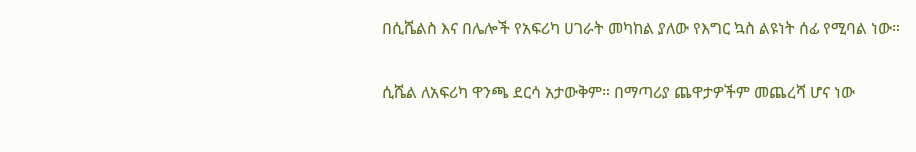በሲሼልስ እና በሌሎች የአፍሪካ ሀገራት መካከል ያለው የእግር ኳስ ልዩነት ሰፊ የሚባል ነው።

ሲሼል ለአፍሪካ ዋንጫ ደርሳ አታውቅም። በማጣሪያ ጨዋታዎችም መጨረሻ ሆና ነው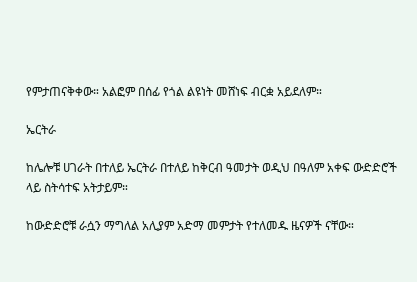የምታጠናቅቀው። አልፎም በሰፊ የጎል ልዩነት መሸነፍ ብርቋ አይደለም።

ኤርትራ

ከሌሎቹ ሀገራት በተለይ ኤርትራ በተለይ ከቅርብ ዓመታት ወዲህ በዓለም አቀፍ ውድድሮች ላይ ስትሳተፍ አትታይም።

ከውድድሮቹ ራሷን ማግለል አሊያም አድማ መምታት የተለመዱ ዜናዎች ናቸው።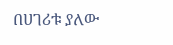በሀገሪቱ ያለው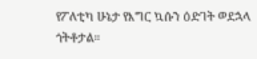የፖለቲካ ሁኔታ የእግር ኳሱን ዕድገት ወደኋላ ጎትቶታል።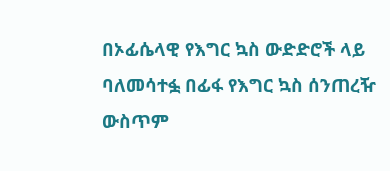በኦፊሴላዊ የእግር ኳስ ውድድሮች ላይ ባለመሳተፏ በፊፋ የእግር ኳስ ሰንጠረዥ ውስጥም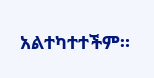አልተካተተችም።